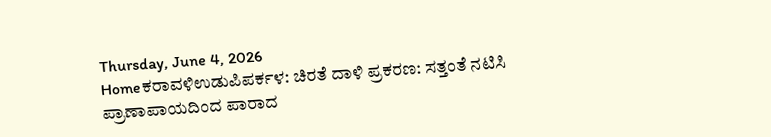Thursday, June 4, 2026
Homeಕರಾವಳಿಉಡುಪಿಪರ್ಕಳ: ಚಿರತೆ ದಾಳಿ ಪ್ರಕರಣ: ಸತ್ತಂತೆ ನಟಿಸಿ ಪ್ರಾಣಾಪಾಯದಿಂದ ಪಾರಾದ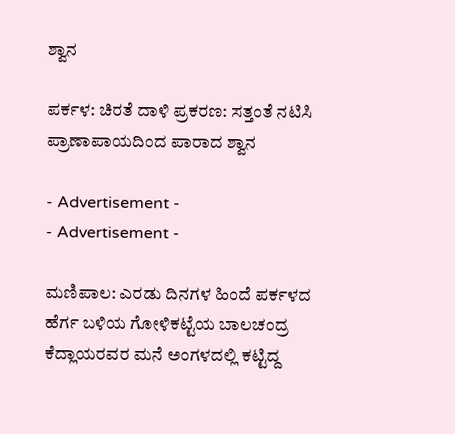ಶ್ವಾನ

ಪರ್ಕಳ: ಚಿರತೆ ದಾಳಿ ಪ್ರಕರಣ: ಸತ್ತಂತೆ ನಟಿಸಿ ಪ್ರಾಣಾಪಾಯದಿಂದ ಪಾರಾದ ಶ್ವಾನ

- Advertisement -
- Advertisement -

ಮಣಿಪಾಲ: ಎರಡು ದಿನಗಳ ಹಿಂದೆ ಪರ್ಕಳದ ಹೆರ್ಗ ಬಳಿಯ ಗೋಳಿಕಟ್ಟೆಯ ಬಾಲಚಂದ್ರ ಕೆದ್ಲಾಯರವರ ಮನೆ ಅಂಗಳದಲ್ಲಿ ಕಟ್ಟಿದ್ದ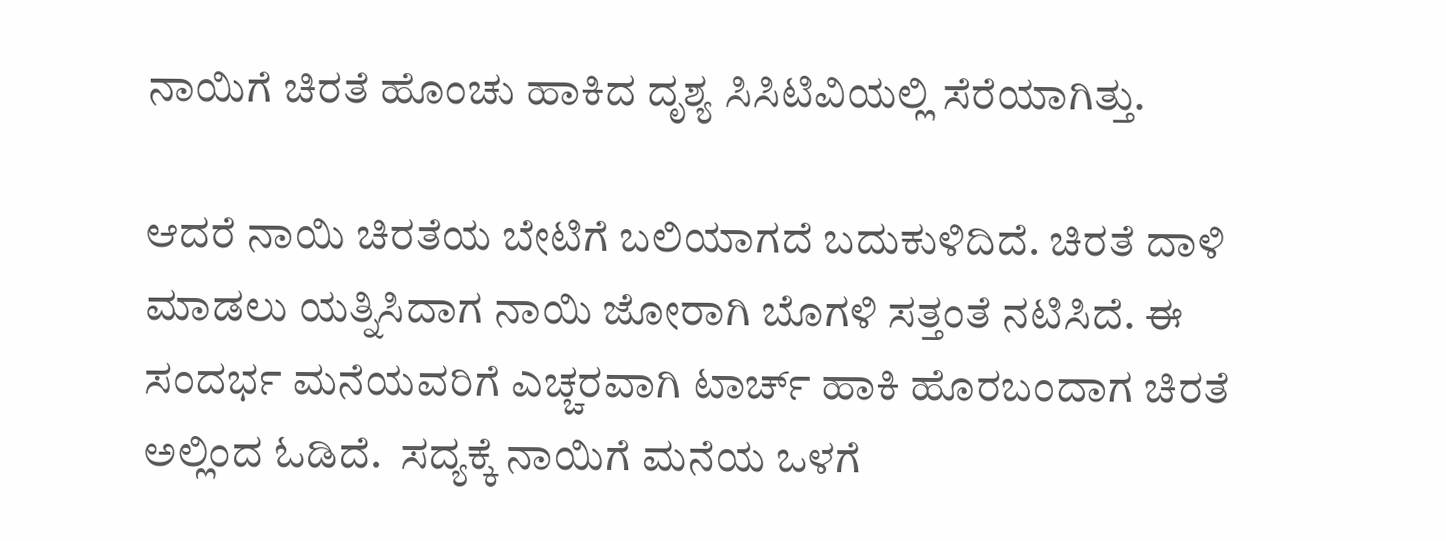ನಾಯಿಗೆ ಚಿರತೆ ಹೊಂಚು ಹಾಕಿದ ದೃಶ್ಯ ಸಿಸಿಟಿವಿಯಲ್ಲಿ ಸೆರೆಯಾಗಿತ್ತು.

ಆದರೆ ನಾಯಿ ಚಿರತೆಯ ಬೇಟಿಗೆ ಬಲಿಯಾಗದೆ ಬದುಕುಳಿದಿದೆ. ಚಿರತೆ ದಾಳಿ ಮಾಡಲು ಯತ್ನಿಸಿದಾಗ ನಾಯಿ ಜೋರಾಗಿ ಬೊಗಳಿ ಸತ್ತಂತೆ ನಟಿಸಿದೆ. ಈ ಸಂದರ್ಭ ಮನೆಯವರಿಗೆ ಎಚ್ಚರವಾಗಿ ಟಾರ್ಚ್ ಹಾಕಿ ಹೊರಬಂದಾಗ ಚಿರತೆ ಅಲ್ಲಿಂದ ಓಡಿದೆ.  ಸದ್ಯಕ್ಕೆ ನಾಯಿಗೆ ಮನೆಯ ಒಳಗೆ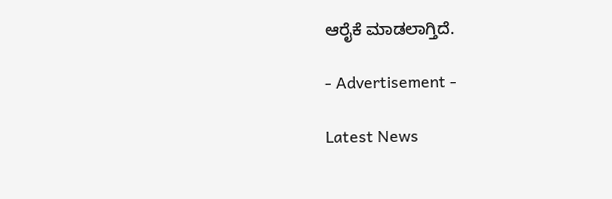ಆರೈಕೆ ಮಾಡಲಾಗ್ತಿದೆ.

- Advertisement -

Latest News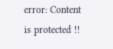error: Content is protected !!